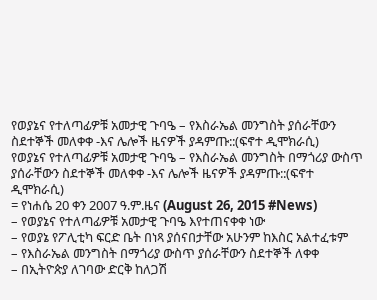የወያኔና የተለጣፊዎቹ አመታዊ ጉባዔ – የእስራኤል መንግስት ያሰራቸውን ስደተኞች መለቀቀ -እና ሌሎች ዜናዎች ያዳምጡ::(ፍኖተ ዲሞክራሲ)
የወያኔና የተለጣፊዎቹ አመታዊ ጉባዔ – የእስራኤል መንግስት በማጎሪያ ውስጥ ያሰራቸውን ስደተኞች መለቀቀ -እና ሌሎች ዜናዎች ያዳምጡ::(ፍኖተ ዲሞክራሲ)
= የነሐሴ 20 ቀን 2007 ዓ.ም.ዜና (August 26, 2015 #News)
– የወያኔና የተለጣፊዎቹ አመታዊ ጉባዔ እየተጠናቀቀ ነው
– የወያኔ የፖሊቲካ ፍርድ ቤት በነጻ ያሰናበታቸው አሁንም ከእስር አልተፈቱም
– የእስራኤል መንግስት በማጎሪያ ውስጥ ያሰራቸውን ስደተኞች ለቀቀ
– በኢትዮጵያ ለገባው ድርቅ ከለጋሽ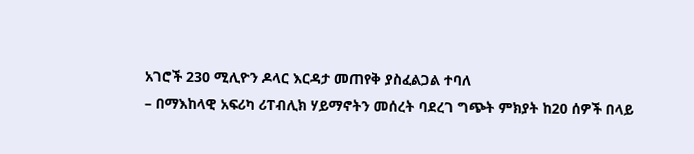አገሮች 230 ሚሊዮን ዶላር እርዳታ መጠየቅ ያስፈልጋል ተባለ
– በማእከላዊ አፍሪካ ሪፐብሊክ ሃይማኖትን መሰረት ባደረገ ግጭት ምክያት ከ20 ሰዎች በላይ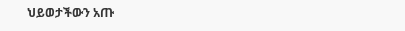ህይወታችውን አጡ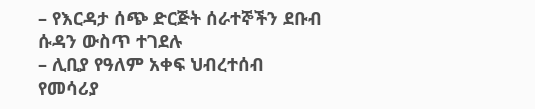– የእርዳታ ሰጭ ድርጅት ሰራተኞችን ደቡብ ሱዳን ውስጥ ተገደሉ
– ሊቢያ የዓለም አቀፍ ህብረተሰብ የመሳሪያ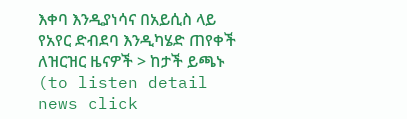እቀባ እንዲያነሳና በአይሲስ ላይ የአየር ድብደባ እንዲካሄድ ጠየቀች
ለዝርዝር ዜናዎች > ከታች ይጫኑ (to listen detail news click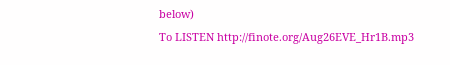below)
To LISTEN http://finote.org/Aug26EVE_Hr1B.mp3